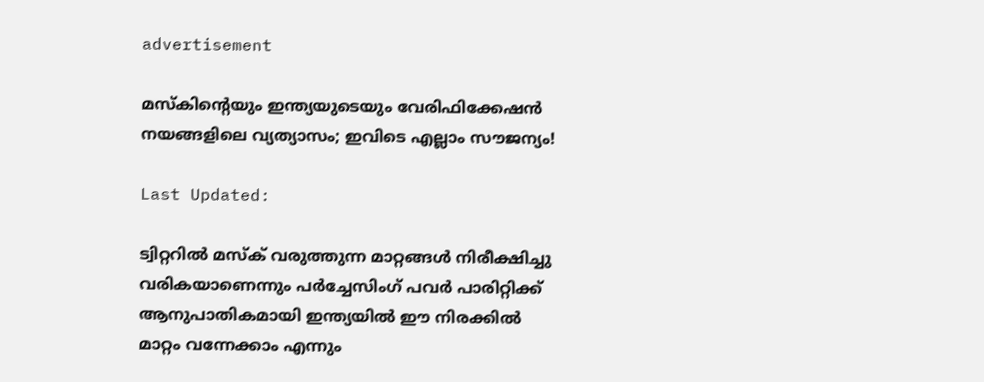advertisement

മസ്കിന്റെയും ഇന്ത്യയുടെയും വേരിഫിക്കേഷൻ നയങ്ങളിലെ വ്യത്യാസം; ഇവിടെ എല്ലാം സൗജന്യം!

Last Updated:

ട്വിറ്ററിൽ മസ്ക് വരുത്തുന്ന മാറ്റങ്ങൾ നിരീക്ഷിച്ചു വരികയാണെന്നും പർച്ചേസിംഗ് പവർ പാരിറ്റിക്ക് ആനുപാതികമായി ഇന്ത്യയിൽ ഈ നിരക്കിൽ മാറ്റം വന്നേക്കാം എന്നും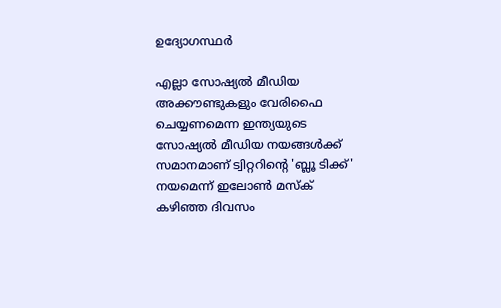ഉദ്യോഗസ്ഥർ

എല്ലാ സോഷ്യൽ മീഡിയ അക്കൗണ്ടുകളും വേരിഫൈ ചെയ്യണമെന്ന ഇന്ത്യയുടെ സോഷ്യൽ മീഡിയ നയങ്ങൾക്ക് സമാനമാണ് ട്വിറ്ററിന്റെ 'ബ്ലൂ ടിക്ക്' നയമെന്ന് ഇലോൺ മസ്ക് കഴിഞ്ഞ ദിവസം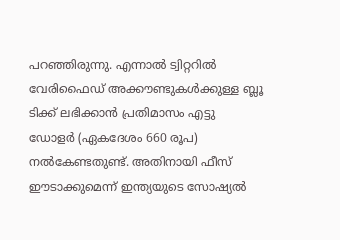പറഞ്ഞിരുന്നു. എന്നാൽ ട്വിറ്ററിൽ വേരിഫൈഡ് അക്കൗണ്ടുകൾക്കുള്ള ബ്ലൂ ടിക്ക് ലഭിക്കാൻ പ്രതിമാസം എട്ടു ഡോളർ (ഏകദേശം 660 രൂപ) നൽകേണ്ടതുണ്ട്. അതിനായി ഫീസ് ഈടാക്കുമെന്ന് ഇന്ത്യയുടെ സോഷ്യൽ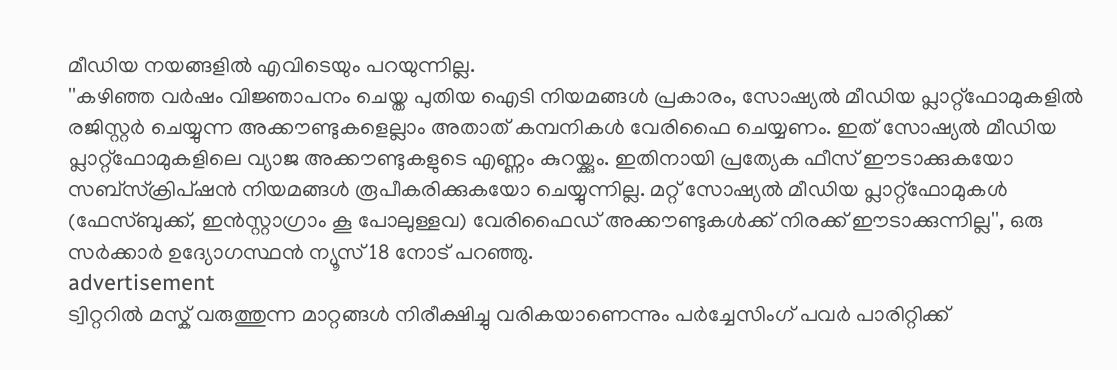മീഡിയ നയങ്ങളിൽ എവിടെയും പറയുന്നില്ല.
''കഴിഞ്ഞ വർഷം വിജ്ഞാപനം ചെയ്ത പുതിയ ഐടി നിയമങ്ങൾ പ്രകാരം, സോഷ്യൽ മീഡിയ പ്ലാറ്റ്ഫോമുകളിൽ രജിസ്റ്റർ ചെയ്യുന്ന അക്കൗണ്ടുകളെല്ലാം അതാത് കമ്പനികൾ വേരിഫൈ ചെയ്യണം. ഇത് സോഷ്യൽ മീഡിയ പ്ലാറ്റ്‌ഫോമുകളിലെ വ്യാജ അക്കൗണ്ടുകളുടെ എണ്ണം കുറയ്ക്കും. ഇതിനായി പ്രത്യേക ഫീസ് ഈടാക്കുകയോ സബ്‌സ്‌ക്രിപ്‌ഷൻ നിയമങ്ങൾ രൂപീകരിക്കുകയോ ചെയ്യുന്നില്ല. മറ്റ് സോഷ്യൽ മീഡിയ പ്ലാറ്റ്‌ഫോമുകൾ (ഫേസ്ബുക്ക്, ഇൻസ്റ്റാഗ്രാം കൂ പോലുള്ളവ) വേരിഫൈഡ് അക്കൗണ്ടുകൾക്ക് നിരക്ക് ഈടാക്കുന്നില്ല'', ഒരു സർക്കാർ ഉദ്യോഗസ്ഥൻ ന്യൂസ് 18 നോട് പറഞ്ഞു.
advertisement
ട്വിറ്ററിൽ മസ്ക് വരുത്തുന്ന മാറ്റങ്ങൾ നിരീക്ഷിച്ചു വരികയാണെന്നും പർച്ചേസിംഗ് പവർ പാരിറ്റിക്ക്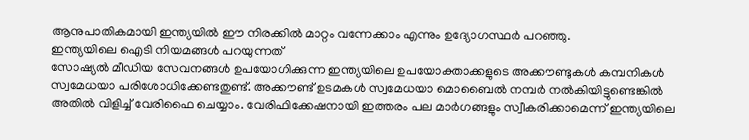ആനുപാതികമായി ഇന്ത്യയിൽ ഈ നിരക്കിൽ മാറ്റം വന്നേക്കാം എന്നും ഉദ്യോഗസ്ഥർ പറഞ്ഞു.
ഇന്ത്യയിലെ ഐടി നിയമങ്ങൾ പറയുന്നത്
സോഷ്യൽ മീഡിയ സേവനങ്ങൾ ഉപയോഗിക്കുന്ന ഇന്ത്യയിലെ ഉപയോക്താക്കളുടെ അക്കൗണ്ടുകൾ കമ്പനികൾ സ്വമേധയാ പരിശോധിക്കേണ്ടതുണ്ട്. അക്കൗണ്ട് ഉടമകൾ സ്വമേധയാ മൊബൈൽ നമ്പർ നൽകിയിട്ടുണ്ടെങ്കിൽ അതിൽ വിളിച്ച് വേരിഫൈ ചെയ്യാം. വേരിഫിക്കേഷനായി ഇത്തരം പല മാർഗങ്ങളും സ്വീകരിക്കാമെന്ന് ഇന്ത്യയിലെ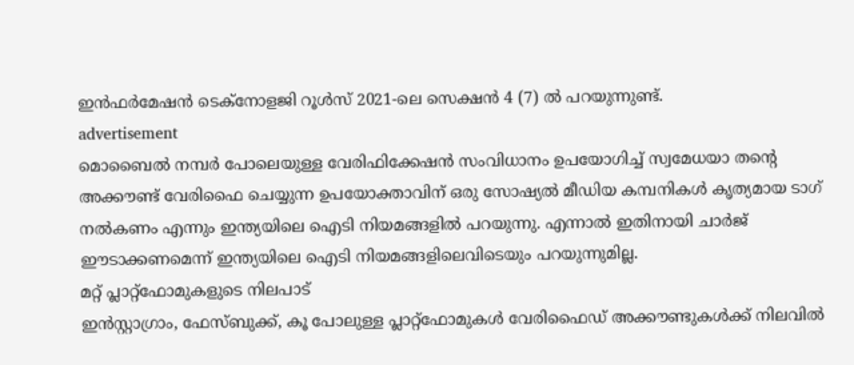ഇൻഫർമേഷൻ ടെക്‌നോളജി റൂൾസ് 2021-ലെ സെക്ഷൻ 4 (7) ൽ പറയുന്നുണ്ട്.
advertisement
മൊബൈൽ നമ്പർ പോലെയുള്ള വേരിഫിക്കേഷൻ സംവിധാനം ഉപയോഗിച്ച് സ്വമേധയാ തന്റെ അക്കൗണ്ട് വേരിഫൈ ചെയ്യുന്ന ഉപയോക്താവിന് ഒരു സോഷ്യൽ മീഡിയ കമ്പനികൾ ക‍ൃത്യമായ ടാഗ് നൽകണം എന്നും ഇന്ത്യയിലെ ഐടി നിയമങ്ങളിൽ പറയുന്നു. എന്നാൽ ഇതിനായി ചാർജ് ഈടാക്കണമെന്ന് ഇന്ത്യയിലെ ഐടി നിയമങ്ങളിലെവിടെയും പറയുന്നുമില്ല.
മറ്റ് പ്ലാറ്റ്‌ഫോമുകളുടെ നിലപാട്
ഇൻസ്റ്റാഗ്രാം, ഫേസ്ബുക്ക്, കൂ പോലുള്ള പ്ലാറ്റ്‌ഫോമുകൾ വേരിഫൈഡ് അക്കൗണ്ടുകൾക്ക് നിലവിൽ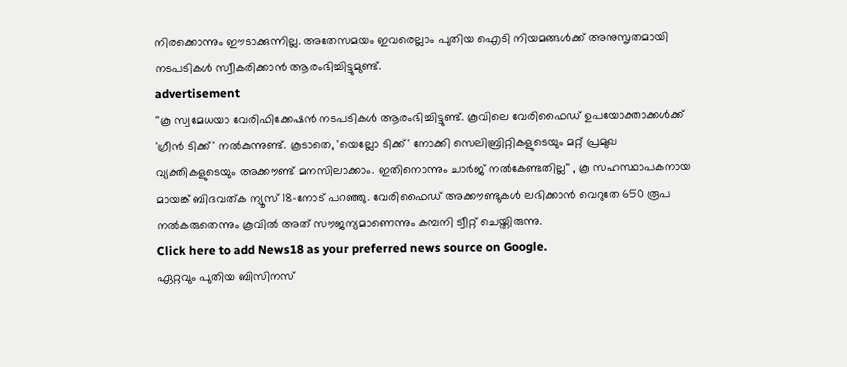നിരക്കൊന്നും ഈടാക്കുന്നില്ല. അതേസമയം ഇവരെല്ലാം പുതിയ ഐടി നിയമങ്ങൾക്ക് അനുസൃതമായി നടപടികൾ സ്വീകരിക്കാൻ ആരംഭിച്ചിട്ടുമുണ്ട്.
advertisement
''കൂ സ്വമേധയാ വേരിഫിക്കേഷൻ നടപടികൾ ആരംഭിച്ചിട്ടുണ്ട്. കൂവിലെ വേരിഫൈഡ് ഉപയോക്താക്കൾക്ക് 'ഗ്രീൻ ടിക്ക്' നൽകുന്നുണ്ട്. കൂടാതെ, 'യെല്ലോ ടിക്ക്' നോക്കി സെലിബ്രിറ്റികളുടെയും മറ്റ് പ്രമുഖ വ്യക്തികളുടെയും അക്കൗണ്ട് മനസിലാക്കാം. ഇതിനൊന്നും ചാർജ് നൽകേണ്ടതില്ല'' , കൂ സഹസ്ഥാപകനായ മായങ്ക് ബിദവത്ക ന്യൂസ് 18-നോട് പറഞ്ഞു. വേരിഫൈഡ് അക്കൗണ്ടുകൾ ലഭിക്കാൻ വെറുതേ 650 രൂപ നൽകരുതെന്നും കൂവിൽ അത് സൗജന്യമാണെന്നും കമ്പനി ട്വീറ്റ് ചെയ്തിരുന്നു.
Click here to add News18 as your preferred news source on Google.
ഏറ്റവും പുതിയ ബിസിനസ്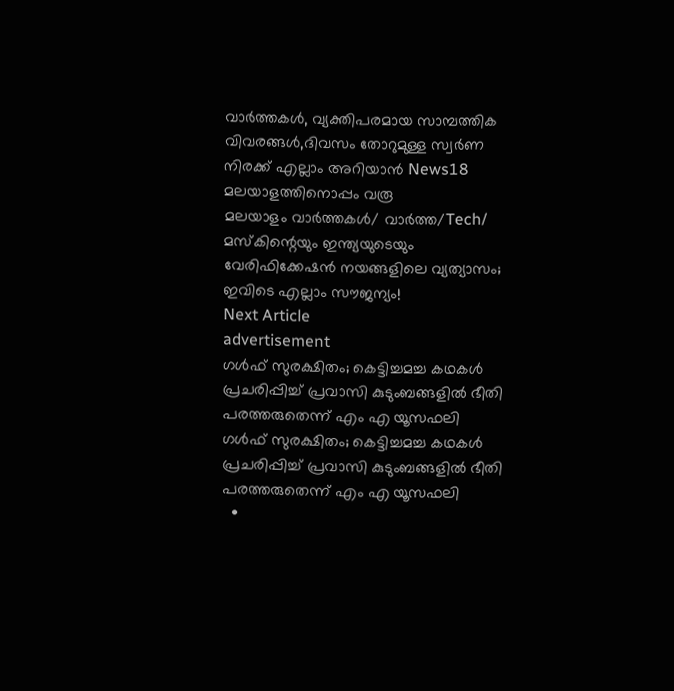വാർത്തകൾ, വ്യക്തിപരമായ സാമ്പത്തിക വിവരങ്ങൾ,ദിവസം തോറുമുള്ള സ്വർണ നിരക്ക് എല്ലാം അറിയാൻ News18 മലയാളത്തിനൊപ്പം വരൂ
മലയാളം വാർത്തകൾ/ വാർത്ത/Tech/
മസ്കിന്റെയും ഇന്ത്യയുടെയും വേരിഫിക്കേഷൻ നയങ്ങളിലെ വ്യത്യാസം; ഇവിടെ എല്ലാം സൗജന്യം!
Next Article
advertisement
ഗൾഫ് സുരക്ഷിതം; കെട്ടിച്ചമച്ച കഥകൾ പ്രചരിപ്പിച്ച് പ്രവാസി കുടുംബങ്ങളിൽ ഭീതി പരത്തരുതെന്ന് എം എ യൂസഫലി
ഗൾഫ് സുരക്ഷിതം; കെട്ടിച്ചമച്ച കഥകൾ പ്രചരിപ്പിച്ച് പ്രവാസി കുടുംബങ്ങളിൽ ഭീതി പരത്തരുതെന്ന് എം എ യൂസഫലി
  •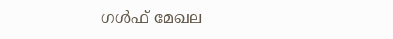ഗൾഫ് മേഖല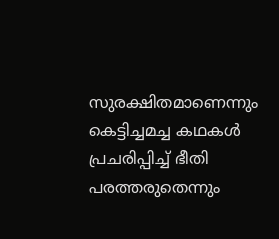സുരക്ഷിതമാണെന്നും കെട്ടിച്ചമച്ച കഥകൾ പ്രചരിപ്പിച്ച് ഭീതി പരത്തരുതെന്നും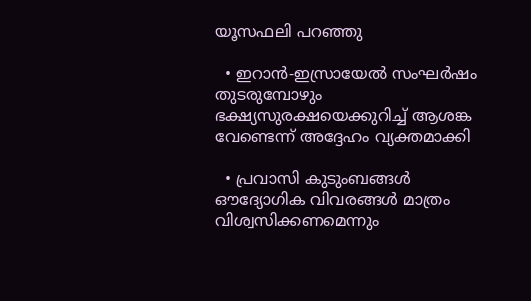യൂസഫലി പറഞ്ഞു

  • ഇറാൻ-ഇസ്രായേൽ സംഘർഷം തുടരുമ്പോഴും ഭക്ഷ്യസുരക്ഷയെക്കുറിച്ച് ആശങ്ക വേണ്ടെന്ന് അദ്ദേഹം വ്യക്തമാക്കി

  • പ്രവാസി കുടുംബങ്ങൾ ഔദ്യോഗിക വിവരങ്ങൾ മാത്രം വിശ്വസിക്കണമെന്നും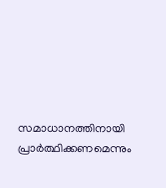സമാധാനത്തിനായി പ്രാർത്ഥിക്കണമെന്നും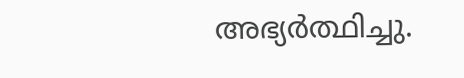അഭ്യർത്ഥിച്ചു.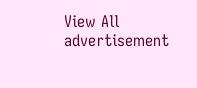View All
advertisement